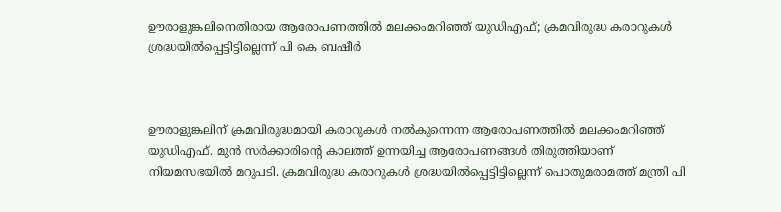ഊരാളുങ്കലിനെതിരായ ആരോപണത്തില്‍ മലക്കംമറിഞ്ഞ് യുഡിഎഫ്; ക്രമവിരുദ്ധ കരാറുകള്‍ ശ്രദ്ധയില്‍പ്പെട്ടിട്ടില്ലെന്ന് പി കെ ബഷീര്‍



ഊരാളുങ്കലിന് ക്രമവിരുദ്ധമായി കരാറുകള്‍ നല്‍കുന്നെന്ന ആരോപണത്തില്‍ മലക്കംമറിഞ്ഞ് യുഡിഎഫ്. മുന്‍ സര്‍ക്കാരിന്റെ കാലത്ത് ഉന്നയിച്ച ആരോപണങ്ങള്‍ തിരുത്തിയാണ് നിയമസഭയില്‍ മറുപടി. ക്രമവിരുദ്ധ കരാറുകള്‍ ശ്രദ്ധയില്‍പ്പെട്ടിട്ടില്ലെന്ന് പൊതുമരാമത്ത് മന്ത്രി പി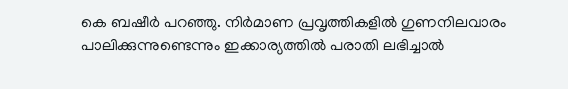കെ ബഷീര്‍ പറഞ്ഞു. നിര്‍മാണ പ്രവൃത്തികളില്‍ ഗുണനിലവാരം പാലിക്കുന്നുണ്ടെന്നും ഇക്കാര്യത്തില്‍ പരാതി ലഭിച്ചാല്‍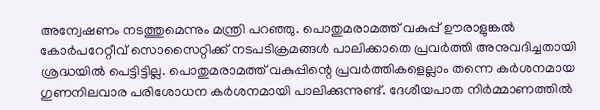അന്വേഷണം നടത്തുമെന്നും മന്ത്രി പറഞ്ഞു. പൊതുമരാമത്ത് വകുപ്പ് ഊരാളുങ്കല്‍ കോര്‍പറേറ്റീവ് സൊസൈറ്റിക്ക് നടപടിക്രമങ്ങള്‍ പാലിക്കാതെ പ്രവര്‍ത്തി അനുവദിച്ചതായി ശ്രദ്ധയില്‍ പെട്ടിട്ടില്ല. പൊതുമരാമത്ത് വകുപ്പിന്റെ പ്രവര്‍ത്തികളെല്ലാം തന്നെ കര്‍ശനമായ ഗുണനിലവാര പരിശോധന കര്‍ശനമായി പാലിക്കുന്നുണ്ട്. ദേശീയപാത നിര്‍മ്മാണത്തില്‍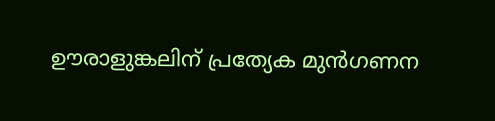ഊരാളുങ്കലിന് പ്രത്യേക മുന്‍ഗണന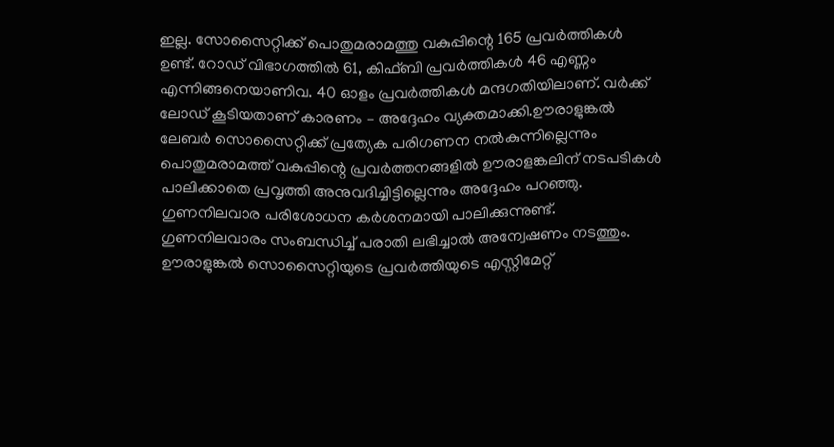ഇല്ല. സോസൈറ്റിക്ക് പൊതുമരാമത്തു വകുപ്പിന്റെ 165 പ്രവര്‍ത്തികള്‍ ഉണ്ട്. റോഡ് വിഭാഗത്തില്‍ 61, കിഫ്ബി പ്രവര്‍ത്തികള്‍ 46 എണ്ണം എന്നിങ്ങനെയാണിവ. 40 ഓളം പ്രവര്‍ത്തികള്‍ മന്ദഗതിയിലാണ്. വര്‍ക്ക് ലോഡ് കൂടിയതാണ് കാരണം – അദ്ദേഹം വ്യക്തമാക്കി.ഊരാളുങ്കല്‍ ലേബര്‍ സൊസൈറ്റിക്ക് പ്രത്യേക പരിഗണന നല്‍കുന്നില്ലെന്നും പൊതുമരാമത്ത് വകുപ്പിന്റെ പ്രവര്‍ത്തനങ്ങളില്‍ ഊരാളങ്കലിന് നടപടികള്‍ പാലിക്കാതെ പ്രവൃത്തി അനുവദിച്ചിട്ടില്ലെന്നും അദ്ദേഹം പറഞ്ഞു. ഗുണനിലവാര പരിശോധന കര്‍ശനമായി പാലിക്കുന്നുണ്ട്. ഗുണനിലവാരം സംബന്ധിച്ച് പരാതി ലഭിച്ചാല്‍ അന്വേഷണം നടത്തും. ഊരാളുങ്കല്‍ സൊസൈറ്റിയുടെ പ്രവര്‍ത്തിയുടെ എസ്റ്റിമേറ്റ്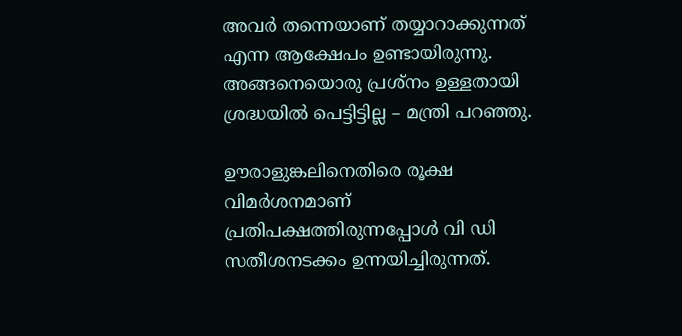അവര്‍ തന്നെയാണ് തയ്യാറാക്കുന്നത് എന്ന ആക്ഷേപം ഉണ്ടായിരുന്നു. അങ്ങനെയൊരു പ്രശ്‌നം ഉള്ളതായി ശ്രദ്ധയില്‍ പെട്ടിട്ടില്ല – മന്ത്രി പറഞ്ഞു.

ഊരാളുങ്കലിനെതിരെ രൂക്ഷ വിമര്‍ശനമാണ് പ്രതിപക്ഷത്തിരുന്നപ്പോള്‍ വി ഡി സതീശനടക്കം ഉന്നയിച്ചിരുന്നത്.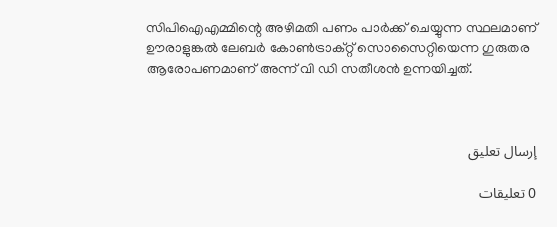സിപിഐഎമ്മിന്റെ അഴിമതി പണം പാര്‍ക്ക് ചെയ്യുന്ന സ്ഥലമാണ് ഊരാളുങ്കല്‍ ലേബര്‍ കോണ്‍ട്രാക്റ്റ് സൊസൈറ്റിയെന്ന ഗുരുതര ആരോപണമാണ് അന്ന് വി ഡി സതീശന്‍ ഉന്നയിച്ചത്.



إرسال تعليق

0 تعليقات